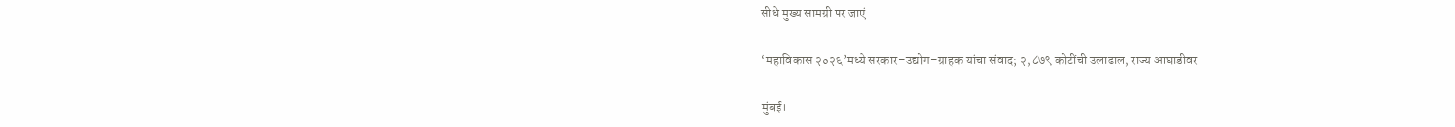सीधे मुख्य सामग्री पर जाएं

‘महाविकास २०२६’मध्ये सरकार–उद्योग–ग्राहक यांचा संवाद; २,८७९ कोटींची उलाढाल, राज्य आघाडीवर

मुंबई।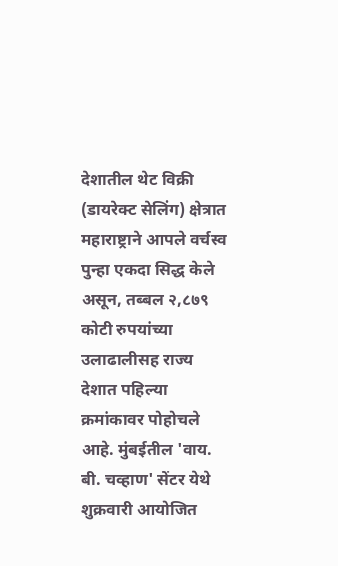देशातील थेट विक्री (डायरेक्ट सेलिंग) क्षेत्रात महाराष्ट्राने आपले वर्चस्व पुन्हा एकदा सिद्ध केले असून, तब्बल २,८७९ कोटी रुपयांच्या उलाढालीसह राज्य देशात पहिल्या क्रमांकावर पोहोचले आहे. मुंबईतील 'वाय. बी. चव्हाण' सेंटर येथे शुक्रवारी आयोजित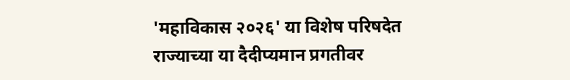'महाविकास २०२६' या विशेष परिषदेत राज्याच्या या दैदीप्यमान प्रगतीवर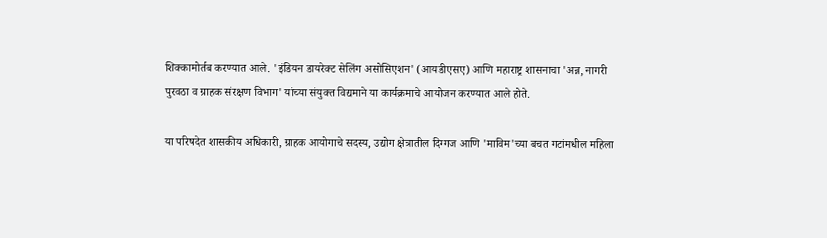शिक्कामोर्तब करण्यात आले. 'इंडियन डायरेक्ट सेलिंग असोसिएशन' (आयडीएसए) आणि महाराष्ट्र शासनाचा 'अन्न, नागरी पुरवठा व ग्राहक संरक्षण विभाग' यांच्या संयुक्त विद्यमाने या कार्यक्रमाचे आयोजन करण्यात आले होते.

या परिषदेत शासकीय अधिकारी, ग्राहक आयोगाचे सदस्य, उद्योग क्षेत्रातील दिग्गज आणि 'माविम'च्या बचत गटांमधील महिला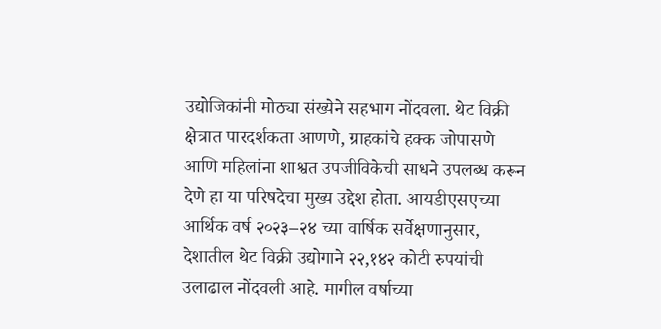उद्योजिकांनी मोठ्या संख्येने सहभाग नोंदवला. थेट विक्री क्षेत्रात पारदर्शकता आणणे, ग्राहकांचे हक्क जोपासणे आणि महिलांना शाश्वत उपजीविकेची साधने उपलब्ध करून देणे हा या परिषदेचा मुख्य उद्देश होता. आयडीएसएच्या आर्थिक वर्ष २०२३–२४ च्या वार्षिक सर्वेक्षणानुसार, देशातील थेट विक्री उद्योगाने २२,१४२ कोटी रुपयांची उलाढाल नोंदवली आहे. मागील वर्षाच्या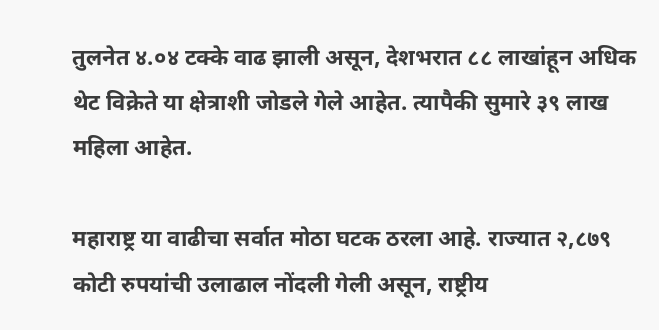तुलनेत ४.०४ टक्के वाढ झाली असून, देशभरात ८८ लाखांहून अधिक थेट विक्रेते या क्षेत्राशी जोडले गेले आहेत. त्यापैकी सुमारे ३९ लाख महिला आहेत.

महाराष्ट्र या वाढीचा सर्वात मोठा घटक ठरला आहे. राज्यात २,८७९ कोटी रुपयांची उलाढाल नोंदली गेली असून, राष्ट्रीय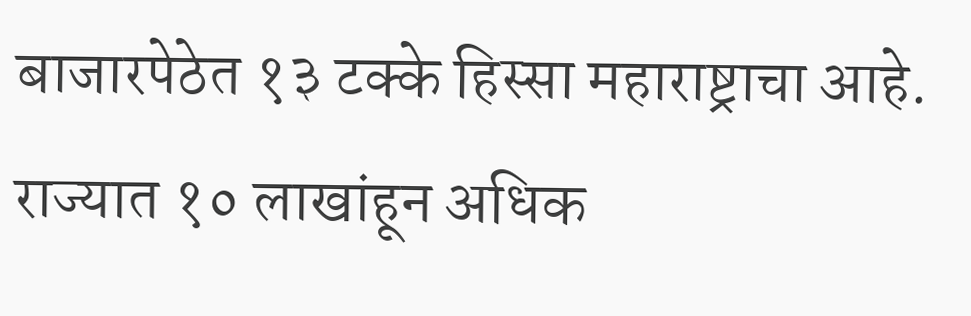बाजारपेठेत १३ टक्के हिस्सा महाराष्ट्राचा आहे. राज्यात १० लाखांहून अधिक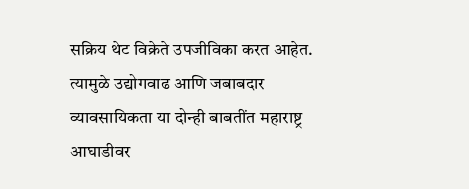सक्रिय थेट विक्रेते उपजीविका करत आहेत. त्यामुळे उद्योगवाढ आणि जबाबदार व्यावसायिकता या दोन्ही बाबतींत महाराष्ट्र आघाडीवर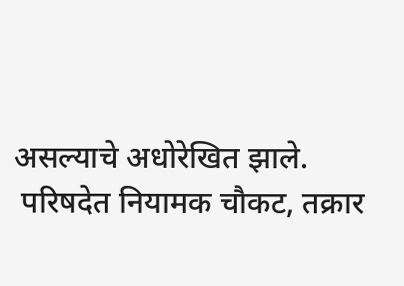असल्याचे अधोरेखित झाले.
 परिषदेत नियामक चौकट, तक्रार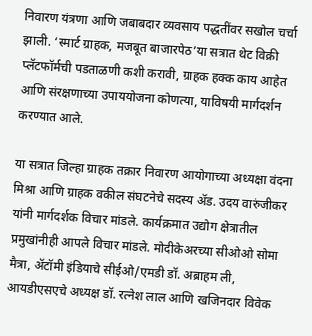निवारण यंत्रणा आणि जबाबदार व्यवसाय पद्धतींवर सखोल चर्चा झाली. ‘स्मार्ट ग्राहक, मजबूत बाजारपेठ’या सत्रात थेट विक्री प्लॅटफॉर्मची पडताळणी कशी करावी, ग्राहक हक्क काय आहेत आणि संरक्षणाच्या उपाययोजना कोणत्या, याविषयी मार्गदर्शन करण्यात आले.

या सत्रात जिल्हा ग्राहक तक्रार निवारण आयोगाच्या अध्यक्षा वंदना मिश्रा आणि ग्राहक वकील संघटनेचे सदस्य ॲड. उदय वारुंजीकर यांनी मार्गदर्शक विचार मांडले. कार्यक्रमात उद्योग क्षेत्रातील प्रमुखांनीही आपले विचार मांडले. मोदीकेअरच्या सीओओ सोमा मैत्रा, अ‍ॅटॉमी इंडियाचे सीईओ/एमडी डॉ. अब्राहम ली, आयडीएसएचे अध्यक्ष डॉ. रत्नेश लाल आणि खजिनदार विवेक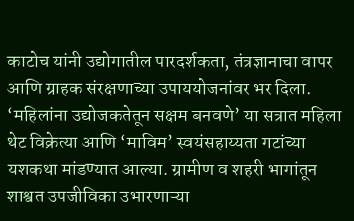काटोच यांनी उद्योगातील पारदर्शकता, तंत्रज्ञानाचा वापर आणि ग्राहक संरक्षणाच्या उपाययोजनांवर भर दिला. ‘महिलांना उद्योजकतेतून सक्षम बनवणे’ या सत्रात महिला थेट विक्रेत्या आणि ‘माविम’ स्वयंसहाय्यता गटांच्या यशकथा मांडण्यात आल्या. ग्रामीण व शहरी भागांतून शाश्वत उपजीविका उभारणाऱ्या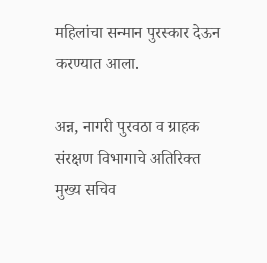महिलांचा सन्मान पुरस्कार देऊन करण्यात आला.

अन्न, नागरी पुरवठा व ग्राहक संरक्षण विभागाचे अतिरिक्त मुख्य सचिव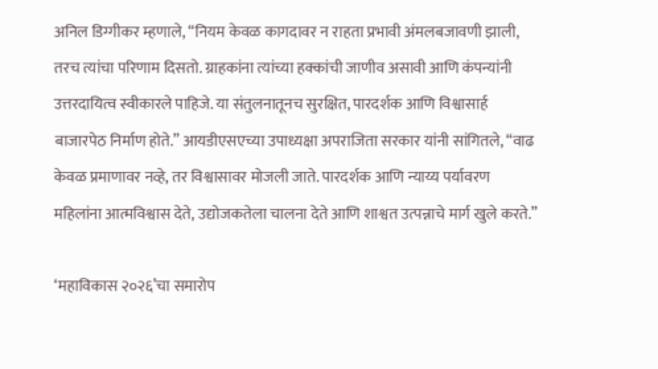अनिल डिग्गीकर म्हणाले, “नियम केवळ कागदावर न राहता प्रभावी अंमलबजावणी झाली, तरच त्यांचा परिणाम दिसतो. ग्राहकांना त्यांच्या हक्कांची जाणीव असावी आणि कंपन्यांनी उत्तरदायित्व स्वीकारले पाहिजे. या संतुलनातूनच सुरक्षित, पारदर्शक आणि विश्वासार्ह बाजारपेठ निर्माण होते.” आयडीएसएच्या उपाध्यक्षा अपराजिता सरकार यांनी सांगितले, “वाढ केवळ प्रमाणावर नव्हे, तर विश्वासावर मोजली जाते. पारदर्शक आणि न्याय्य पर्यावरण महिलांना आत्मविश्वास देते, उद्योजकतेला चालना देते आणि शाश्वत उत्पन्नाचे मार्ग खुले करते.”

‘महाविकास २०२६’चा समारोप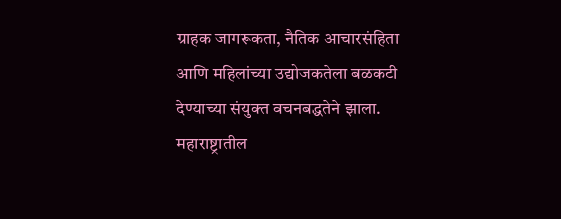ग्राहक जागरूकता, नैतिक आचारसंहिता आणि महिलांच्या उद्योजकतेला बळकटी देण्याच्या संयुक्त वचनबद्धतेने झाला. महाराष्ट्रातील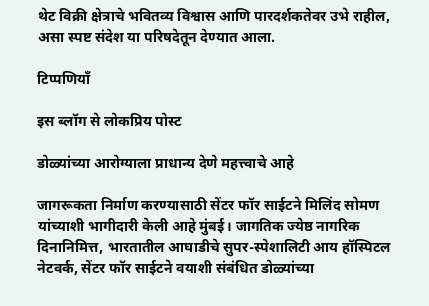थेट विक्री क्षेत्राचे भवितव्य विश्वास आणि पारदर्शकतेवर उभे राहील, असा स्पष्ट संदेश या परिषदेतून देण्यात आला.

टिप्पणियाँ

इस ब्लॉग से लोकप्रिय पोस्ट

डोळ्यांच्या आरोग्याला प्राधान्य देणे महत्त्वाचे आहे

जागरूकता निर्माण करण्यासाठी सेंटर फॉर साईटने मिलिंद सोमण यांच्याशी भागीदारी केली आहे मुंबई। जागतिक ज्येष्ठ नागरिक दिनानिमित्त, भारतातील आघाडीचे सुपर-स्पेशालिटी आय हॉस्पिटल नेटवर्क, सेंटर फॉर साईटने वयाशी संबंधित डोळ्यांच्या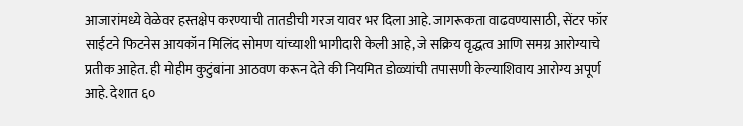आजारांमध्ये वेळेवर हस्तक्षेप करण्याची तातडीची गरज यावर भर दिला आहे. जागरूकता वाढवण्यासाठी, सेंटर फॉर साईटने फिटनेस आयकॉन मिलिंद सोमण यांच्याशी भागीदारी केली आहे, जे सक्रिय वृद्धत्व आणि समग्र आरोग्याचे प्रतीक आहेत. ही मोहीम कुटुंबांना आठवण करून देते की नियमित डोळ्यांची तपासणी केल्याशिवाय आरोग्य अपूर्ण आहे. देशात ६०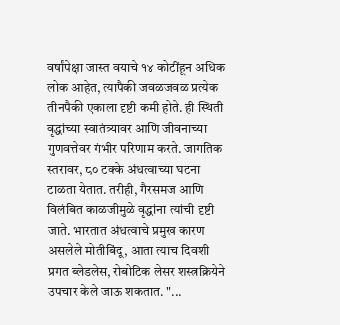वर्षांपेक्षा जास्त वयाचे १४ कोटींहून अधिक लोक आहेत, त्यापैकी जवळजवळ प्रत्येक तीनपैकी एकाला दृष्टी कमी होते. ही स्थिती वृद्धांच्या स्वातंत्र्यावर आणि जीवनाच्या गुणवत्तेवर गंभीर परिणाम करते. जागतिक स्तरावर, ८० टक्के अंधत्वाच्या घटना टाळता येतात. तरीही, गैरसमज आणि विलंबित काळजीमुळे वृद्धांना त्यांची दृष्टी जाते. भारतात अंधत्वाचे प्रमुख कारण असलेले मोतीबिंदू, आता त्याच दिवशी प्रगत ब्लेडलेस, रोबोटिक लेसर शस्त्रक्रियेने उपचार केले जाऊ शकतात. "...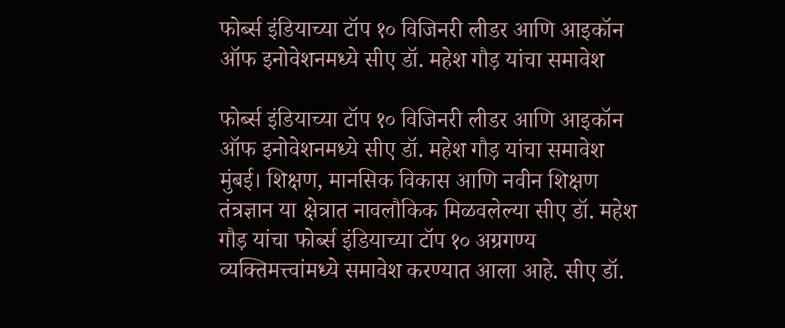फोर्ब्स इंडियाच्या टॉप १० विजिनरी लीडर आणि आइकॉन ऑफ इनोवेशनमध्ये सीए डॉ. महेश गौड़ यांचा समावेश

फोर्ब्स इंडियाच्या टॉप १० विजिनरी लीडर आणि आइकॉन ऑफ इनोवेशनमध्ये सीए डॉ. महेश गौड़ यांचा समावेश मुंबई। शिक्षण, मानसिक विकास आणि नवीन शिक्षण तंत्रज्ञान या क्षेत्रात नावलौकिक मिळवलेल्या सीए डॉ. महेश गौड़ यांचा फोर्ब्स इंडियाच्या टॉप १० अग्रगण्य व्यक्तिमत्त्वांमध्ये समावेश करण्यात आला आहे. सीए डॉ.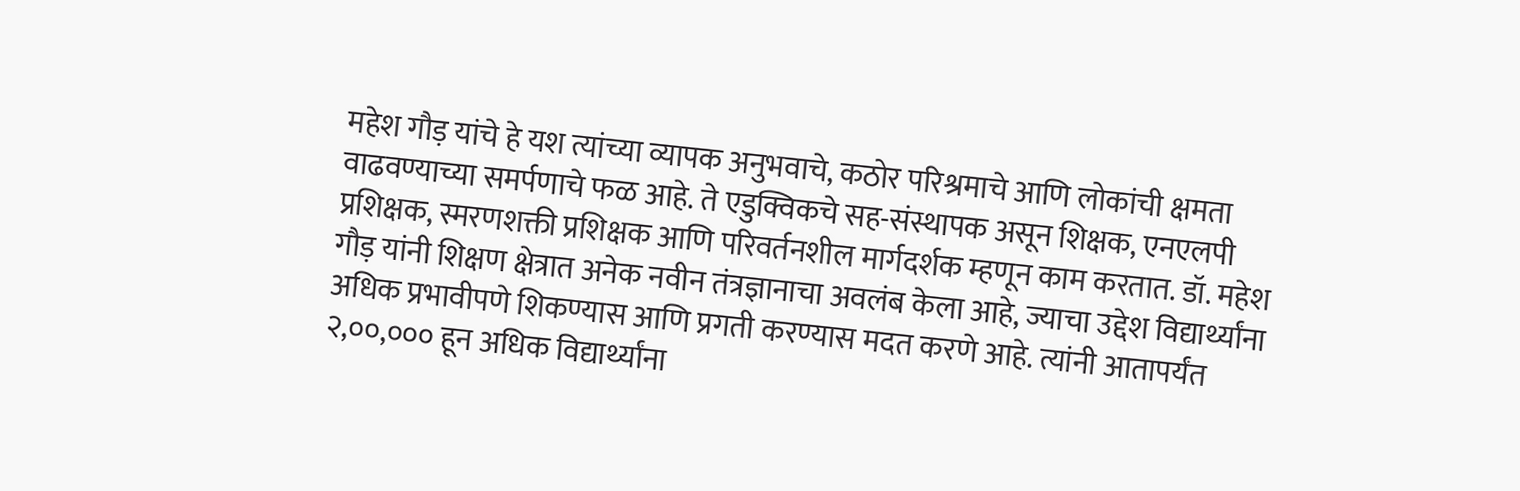महेश गौड़ यांचे हे यश त्यांच्या व्यापक अनुभवाचे, कठोर परिश्रमाचे आणि लोकांची क्षमता वाढवण्याच्या समर्पणाचे फळ आहे. ते एडुक्विकचे सह-संस्थापक असून शिक्षक, एनएलपी प्रशिक्षक, स्मरणशक्ती प्रशिक्षक आणि परिवर्तनशील मार्गदर्शक म्हणून काम करतात. डॉ. महेश गौड़ यांनी शिक्षण क्षेत्रात अनेक नवीन तंत्रज्ञानाचा अवलंब केला आहे, ज्याचा उद्देश विद्यार्थ्यांना अधिक प्रभावीपणे शिकण्यास आणि प्रगती करण्यास मदत करणे आहे. त्यांनी आतापर्यंत २,००,००० हून अधिक विद्यार्थ्यांना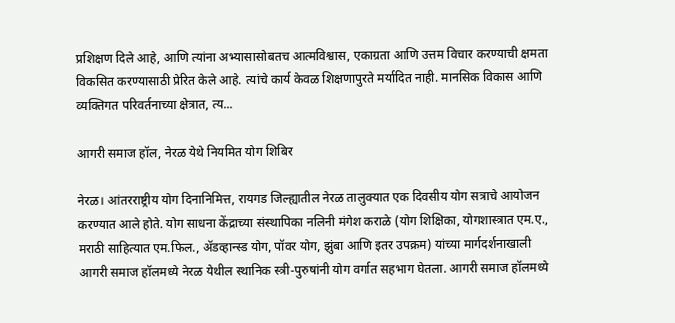प्रशिक्षण दिले आहे, आणि त्यांना अभ्यासासोबतच आत्मविश्वास, एकाग्रता आणि उत्तम विचार करण्याची क्षमता विकसित करण्यासाठी प्रेरित केले आहे. त्यांचे कार्य केवळ शिक्षणापुरते मर्यादित नाही. मानसिक विकास आणि व्यक्तिगत परिवर्तनाच्या क्षेत्रात, त्य...

आगरी समाज हॉल, नेरळ येथे नियमित योग शिबिर

नेरळ। आंतरराष्ट्रीय योग दिनानिमित्त, रायगड जिल्ह्यातील नेरळ तालुक्यात एक दिवसीय योग सत्राचे आयोजन करण्यात आले होते. योग साधना केंद्राच्या संस्थापिका नलिनी मंगेश कराळे (योग शिक्षिका, योगशास्त्रात एम.ए., मराठी साहित्यात एम.फिल., ॲडव्हान्स्ड योग, पॉवर योग, झुंबा आणि इतर उपक्रम) यांच्या मार्गदर्शनाखाली आगरी समाज हॉलमध्ये नेरळ येथील स्थानिक स्त्री-पुरुषांनी योग वर्गात सहभाग घेतला. आगरी समाज हॉलमध्ये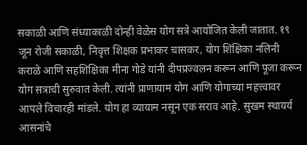सकाळी आणि संध्याकाळी दोन्ही वेळेस योग सत्रे आयोजित केली जातात. १९ जून रोजी सकाळी, निवृत्त शिक्षक प्रभाकर चासकर, योग शिक्षिका नलिनी कराळे आणि सहशिक्षिका मीना गोडे यांनी दीपप्रज्वलन करून आणि पूजा करून योग सत्राची सुरुवात केली. त्यांनी प्राणायाम योग आणि योगाच्या महत्त्वावर आपले विचारही मांडले. योग हा व्यायाम नसून एक सराव आहे. सुखम स्थायर्य आसनांचे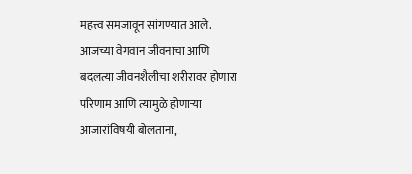महत्त्व समजावून सांगण्यात आले. आजच्या वेगवान जीवनाचा आणि बदलत्या जीवनशैलीचा शरीरावर होणारा परिणाम आणि त्यामुळे होणाऱ्या आजारांविषयी बोलताना,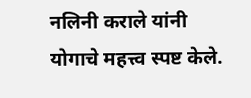नलिनी कराले यांनी योगाचे महत्त्व स्पष्ट केले.